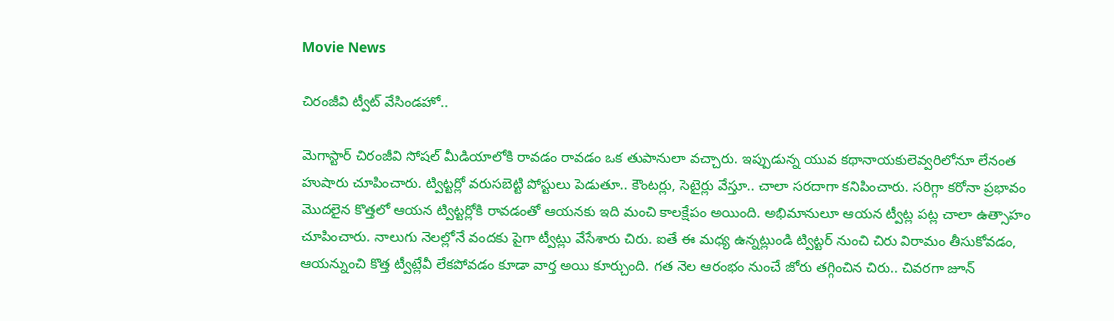Movie News

చిరంజీవి ట్వీట్ వేసిండహో..

మెగాస్టార్ చిరంజీవి సోషల్ మీడియాలోకి రావడం రావడం ఒక తుపానులా వచ్చారు. ఇప్పుడున్న యువ కథానాయకులెవ్వరిలోనూ లేనంత హుషారు చూపించారు. ట్విట్టర్లో వరుసబెట్టి పోస్టులు పెడుతూ.. కౌంటర్లు, సెటైర్లు వేస్తూ.. చాలా సరదాగా కనిపించారు. సరిగ్గా కరోనా ప్రభావం మొదలైన కొత్తలో ఆయన ట్విట్టర్లోకి రావడంతో ఆయనకు ఇది మంచి కాలక్షేపం అయింది. అభిమానులూ ఆయన ట్వీట్ల పట్ల చాలా ఉత్సాహం చూపించారు. నాలుగు నెలల్లోనే వందకు పైగా ట్వీట్లు వేసేశారు చిరు. ఐతే ఈ మధ్య ఉన్నట్లుండి ట్విట్టర్ నుంచి చిరు విరామం తీసుకోవడం, ఆయన్నుంచి కొత్త ట్వీట్లేవీ లేకపోవడం కూడా వార్త అయి కూర్చుంది. గత నెల ఆరంభం నుంచే జోరు తగ్గించిన చిరు.. చివరగా జూన్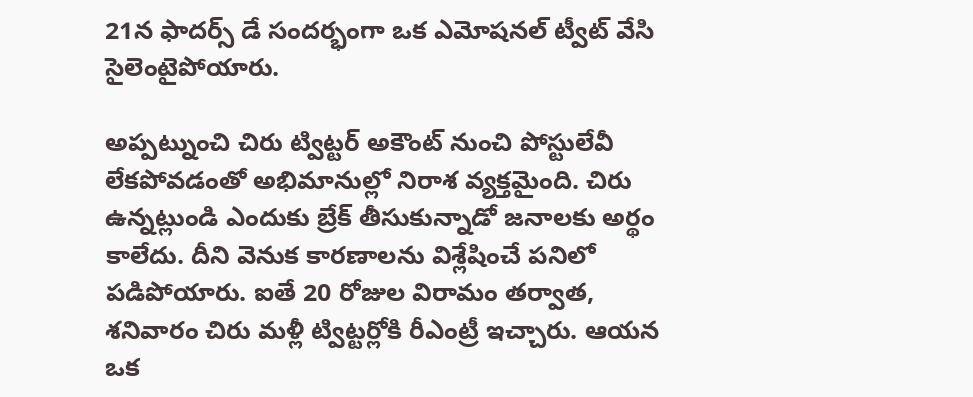21న ఫాదర్స్ డే సందర్భంగా ఒక ఎమోషనల్ ట్వీట్ వేసి సైలెంటైపోయారు.

అప్పట్నుంచి చిరు ట్విట్టర్ అకౌంట్ నుంచి పోస్టులేవీ లేకపోవడంతో అభిమానుల్లో నిరాశ వ్యక్తమైంది. చిరు ఉన్నట్లుండి ఎందుకు బ్రేక్ తీసుకున్నాడో జనాలకు అర్థం కాలేదు. దీని వెనుక కారణాలను విశ్లేషించే పనిలో పడిపోయారు. ఐతే 20 రోజుల విరామం తర్వాత, శనివారం చిరు మళ్లీ ట్విట్టర్లోకి రీఎంట్రీ ఇచ్చారు. ఆయన ఒక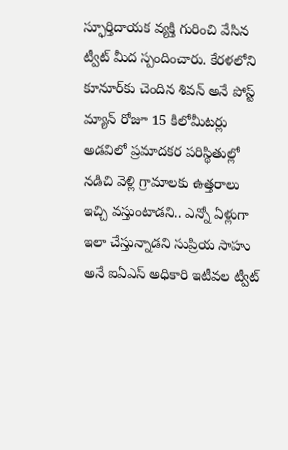స్ఫూర్తిదాయక వ్యక్తి గురించి వేసిన ట్వీట్ మీద స్పందించారు. కేరళలోని కూనూర్‌కు చెందిన శివన్ అనే పోస్ట్ మ్యాన్ రోజూ 15 కిలోమీటర్లు అడవిలో ప్రమాదకర పరిస్థితుల్లో నడిచి వెళ్లి గ్రామాలకు ఉత్తరాలు ఇచ్చి వస్తుంటాడని.. ఎన్నో ఏళ్లుగా ఇలా చేస్తున్నాడని సుప్రియ సాహు అనే ఐఏఎస్ అధికారి ఇటీవల ట్వీట్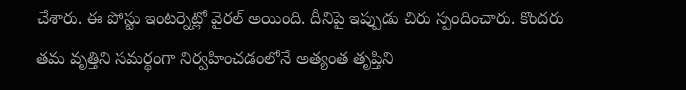చేశారు. ఈ పోస్టు ఇంటర్నెట్లో వైరల్ అయింది. దీనిపై ఇప్పుడు చిరు స్పందించారు. కొందరు తమ వృత్తిని సమర్థంగా నిర్వహించడంలోనే అత్యంత తృప్తిని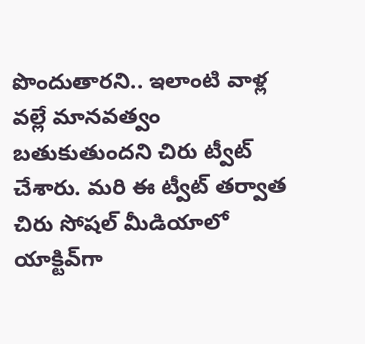పొందుతారని.. ఇలాంటి వాళ్ల వల్లే మానవత్వం బతుకుతుందని చిరు ట్వీట్ చేశారు. మరి ఈ ట్వీట్ తర్వాత చిరు సోషల్ మీడియాలో యాక్టివ్‌గా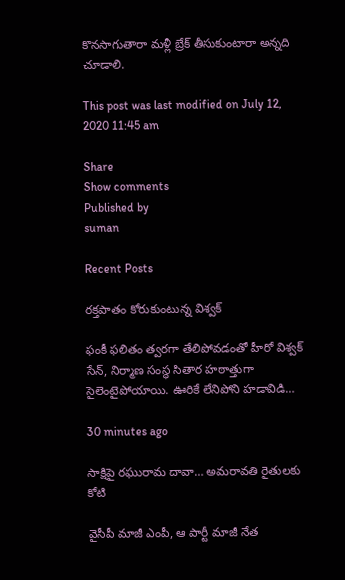కొనసాగుతారా మళ్లీ బ్రేక్ తీసుకుంటారా అన్నది చూడాలి.

This post was last modified on July 12, 2020 11:45 am

Share
Show comments
Published by
suman

Recent Posts

రక్తపాతం కోరుకుంటున్న విశ్వక్

ఫంకీ ఫలితం త్వరగా తేలిపోవడంతో హీరో విశ్వక్ సేన్, నిర్మాణ సంస్థ సితార హఠాత్తుగా సైలెంటైపోయాయి. ఊరికే లేనిపోని హడావిడి…

30 minutes ago

సాక్షిపై రఘురామ దావా… అమరావతి రైతులకు కోటి

వైసీపీ మాజీ ఎంపీ, ఆ పార్టీ మాజీ నేత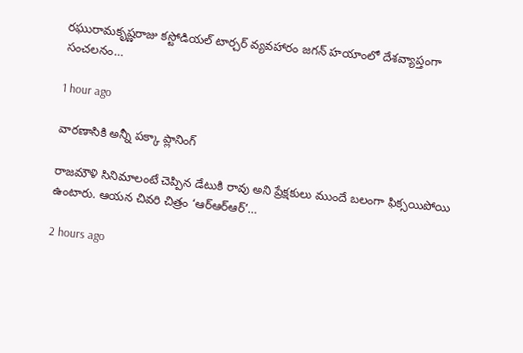రఘురామకృష్ణరాజు కస్టోడియల్ టార్చర్ వ్యవహారం జగన్ హయాంలో దేశవ్యాప్తంగా సంచలనం…

1 hour ago

వారణాసికి అన్నీ పక్కా ప్లానింగ్

రాజమౌళి సినిమాలంటే చెప్పిన డేటుకి రావు అని ప్రేక్షకులు ముందే బలంగా ఫిక్సయిపోయి ఉంటారు. ఆయన చివరి చిత్రం ‘ఆర్ఆర్ఆర్’…

2 hours ago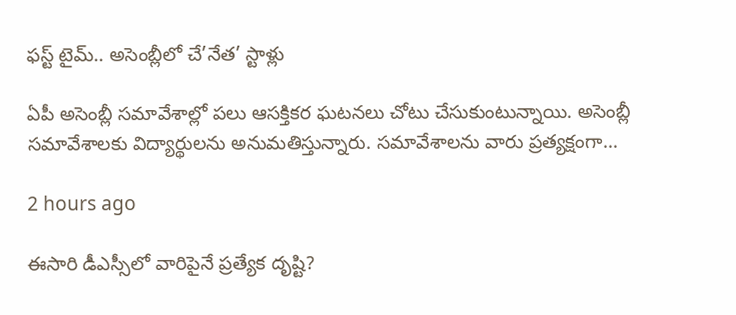ఫస్ట్ టైమ్.. అసెంబ్లీలో చే’నేత’ స్టాళ్లు

ఏపీ అసెంబ్లీ స‌మావేశాల్లో ప‌లు ఆసక్తిక‌ర ఘ‌ట‌న‌లు చోటు చేసుకుంటున్నాయి. అసెంబ్లీ స‌మావేశాల‌కు విద్యార్థుల‌ను అనుమ‌తిస్తున్నారు. స‌మావేశాల‌ను వారు ప్ర‌త్య‌క్షంగా…

2 hours ago

ఈసారి డీఎస్సీలో వారిపైనే ప్రత్యేక దృష్టి?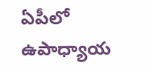ఏపీలో ఉపాధ్యాయ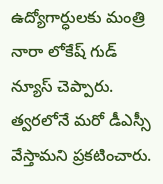ఉద్యోగార్ధులకు మంత్రి నారా లోకేష్ గుడ్ న్యూస్ చెప్పారు. త్వరలోనే మరో డీఎస్సీ వేస్తామని ప్రకటించారు.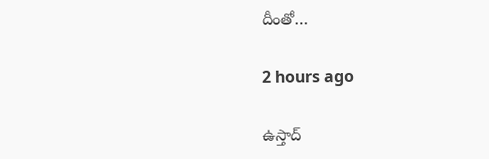దీంతో…

2 hours ago

ఉస్తాద్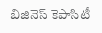బిజినెస్ కెపాసిటీ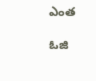ఎంత

ఓజి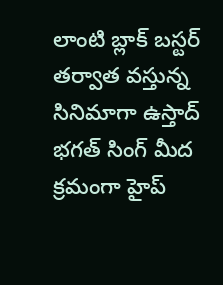లాంటి బ్లాక్ బస్టర్ తర్వాత వస్తున్న సినిమాగా ఉస్తాద్ భగత్ సింగ్ మీద క్రమంగా హైప్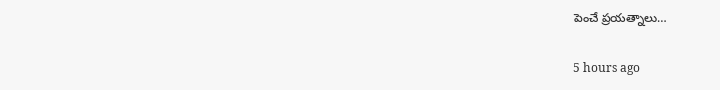పెంచే ప్రయత్నాలు…

5 hours ago